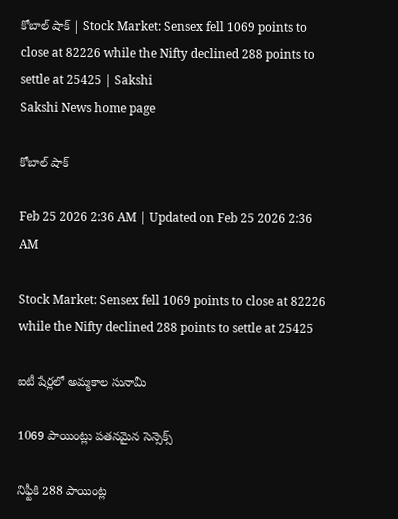కోబాల్‌ షాక్‌ | Stock Market: Sensex fell 1069 points to close at 82226 while the Nifty declined 288 points to settle at 25425 | Sakshi
Sakshi News home page

కోబాల్‌ షాక్‌

Feb 25 2026 2:36 AM | Updated on Feb 25 2026 2:36 AM

Stock Market: Sensex fell 1069 points to close at 82226 while the Nifty declined 288 points to settle at 25425

ఐటీ షేర్లలో అమ్మకాల సునామీ

1069 పాయింట్లు పతనమైన సెన్సెక్స్‌

నిఫ్టీకి 288 పాయింట్ల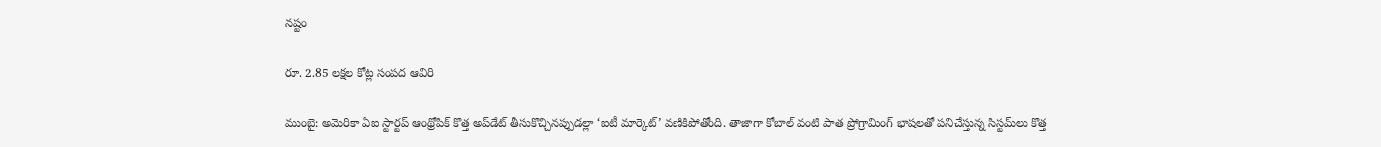నష్టం

రూ. 2.85 లక్షల కోట్ల సంపద ఆవిరి

ముంబై: అమెరికా ఏఐ స్టార్టప్‌ ఆంథ్రోపిక్‌ కొత్త అప్‌డేట్‌ తీసుకొచ్చినప్పుడల్లా ‘ఐటీ మార్కెట్‌’ వణికిపోతోంది. తాజాగా కోబాల్‌ వంటి పాత ప్రోగ్రామింగ్‌ భాషలతో పనిచేస్తున్న సిస్టమ్‌లు కొత్త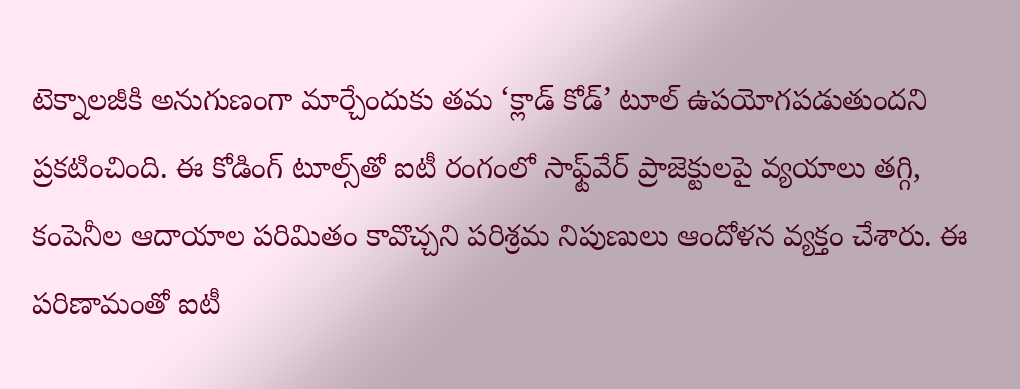టెక్నాలజీకి అనుగుణంగా మార్చేందుకు తమ ‘క్లాడ్‌ కోడ్‌’ టూల్‌ ఉపయోగపడుతుందని ప్రకటించింది. ఈ కోడింగ్‌ టూల్స్‌తో ఐటీ రంగంలో సాఫ్ట్‌వేర్‌ ప్రాజెక్టులపై వ్యయాలు తగ్గి, కంపెనీల ఆదాయాల పరిమితం కావొచ్చని పరిశ్రమ నిపుణులు ఆందోళన వ్యక్తం చేశారు. ఈ పరిణామంతో ఐటీ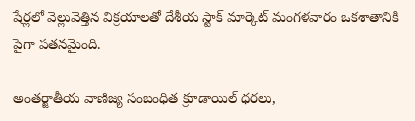షేర్లలో వెల్లువెత్తిన విక్రయాలతో దేశీయ స్టాక్‌ మార్కెట్‌ మంగళవారం ఒకశాతానికి పైగా పతనమైంది.

అంతర్జాతీయ వాణిజ్య సంబంధిత క్రూడాయిల్‌ ధరలు,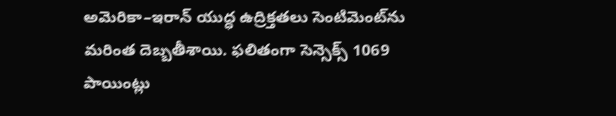అమెరికా–ఇరాన్‌ యుద్ధ ఉద్రిక్తతలు సెంటిమెంట్‌ను మరింత దెబ్బతీశాయి. ఫలితంగా సెన్సెక్స్‌ 1069 పాయింట్లు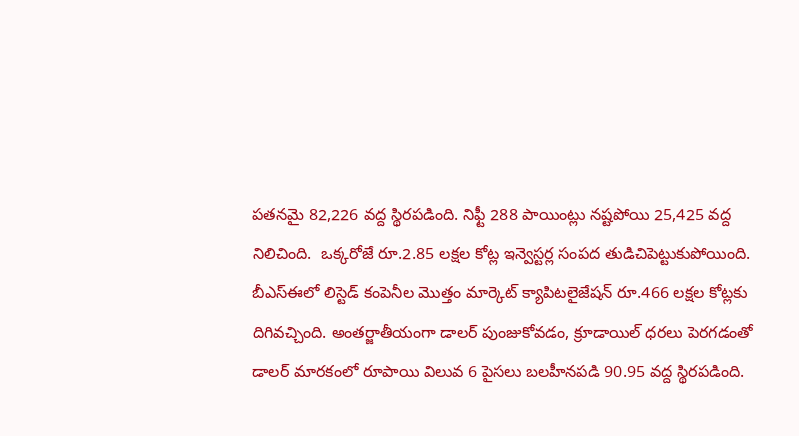పతనమై 82,226 వద్ద స్థిరపడింది. నిఫ్టీ 288 పాయింట్లు నష్టపోయి 25,425 వద్ద నిలిచింది.  ఒక్కరోజే రూ.2.85 లక్షల కోట్ల ఇన్వెస్టర్ల సంపద తుడిచిపెట్టుకుపోయింది. బీఎస్‌ఈలో లిస్టెడ్‌ కంపెనీల మొత్తం మార్కెట్‌ క్యాపిటలైజేషన్‌ రూ.466 లక్షల కోట్లకు దిగివచ్చింది. అంతర్జాతీయంగా డాలర్‌ పుంజుకోవడం, క్రూడాయిల్‌ ధరలు పెరగడంతో డాలర్‌ మారకంలో రూపాయి విలువ 6 పైసలు బలహీనపడి 90.95 వద్ద స్థిరపడింది.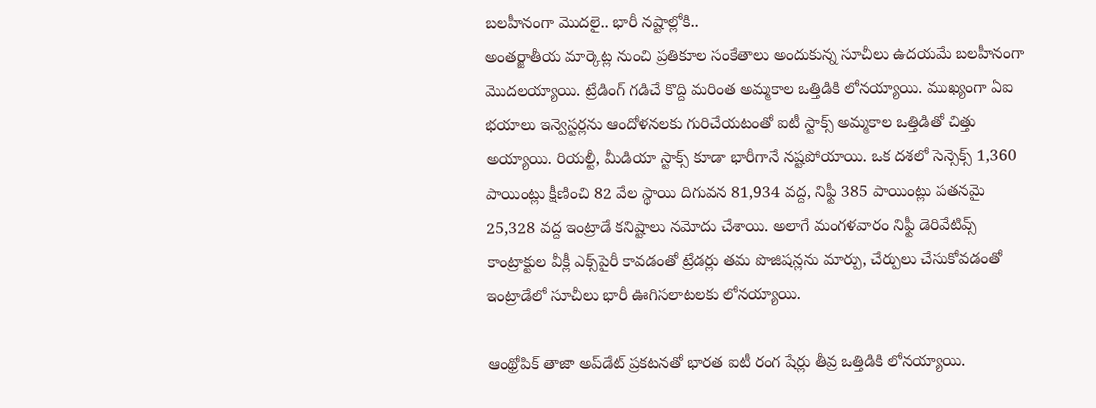బలహీనంగా మొదలై.. భారీ నష్టాల్లోకి..
అంతర్జాతీయ మార్కెట్ల నుంచి ప్రతికూల సంకేతాలు అందుకున్న సూచీలు ఉదయమే బలహీనంగా మొదలయ్యాయి. ట్రేడింగ్‌ గడిచే కొద్ది మరింత అమ్మకాల ఒత్తిడికి లోనయ్యాయి. ముఖ్యంగా ఏఐ భయాలు ఇన్వెస్టర్లను ఆందోళనలకు గురిచేయటంతో ఐటీ స్టాక్స్‌ అమ్మకాల ఒత్తిడితో చిత్తు అయ్యాయి. రియల్టీ, మీడియా స్టాక్స్‌ కూడా భారీగానే నష్టపోయాయి. ఒక దశలో సెన్సెక్స్‌ 1,360 పాయింట్లు క్షీణించి 82 వేల స్థాయి దిగువన 81,934 వద్ద, నిఫ్టీ 385 పాయింట్లు పతనమై 25,328 వద్ద ఇంట్రాడే కనిష్టాలు నమోదు చేశాయి. అలాగే మంగళవారం నిఫ్టీ డెరివేటివ్స్‌ కాంట్రాక్టుల వీక్లీ ఎక్స్‌పైరీ కావడంతో ట్రేడర్లు తమ పొజిషన్లను మార్పు, చేర్పులు చేసుకోవడంతో ఇంట్రాడేలో సూచీలు భారీ ఊగిసలాటలకు లోనయ్యాయి.

ఆంథ్రోపిక్‌ తాజా అప్‌డేట్‌ ప్రకటనతో భారత ఐటీ రంగ షేర్లు తీవ్ర ఒత్తిడికి లోనయ్యాయి.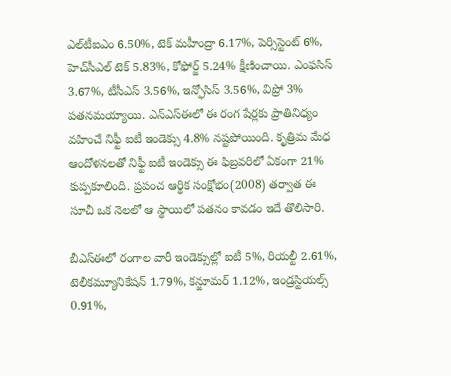ఎల్‌టీఐఎం 6.50%, టెక్‌ మహీంద్రా 6.17%, పెర్సిస్టెంట్‌ 6%, హెచ్‌సీఎల్‌ టెక్‌ 5.83%, కోఫోర్జ్‌ 5.24% క్షీణించాయి. ఎంఫసిస్‌ 3.67%, టీసీఎస్‌ 3.56%, ఇన్ఫోసిస్‌ 3.56%, విప్రో 3% పతనమయ్యాయి. ఎన్‌ఎస్‌ఈలో ఈ రంగ షేర్లకు ప్రాతినిధ్యం వహించే నిఫ్టీ ఐటీ ఇండెక్సు 4.8% నష్టపోయింది. కృత్రిమ మేధ ఆందోళనలతో నిఫ్టీ ఐటీ ఇండెక్సు ఈ ఫిబ్రవరిలో ఏకంగా 21% కుప్పకూలింది. ప్రపంచ ఆర్థిక సంక్షోభం(2008) తర్వాత ఈ సూచీ ఒక నెలలో ఆ స్థాయిలో పతనం కావడం ఇదే తొలిసారి.

బీఎస్‌ఈలో రంగాల వారీ ఇండెక్సుల్లో ఐటీ 5%, రియల్టీ 2.61%, టెలీకమ్యూనికేషన్‌ 1.79%, కన్జూమర్‌ 1.12%, ఇండ్రస్టియల్స్‌ 0.91%,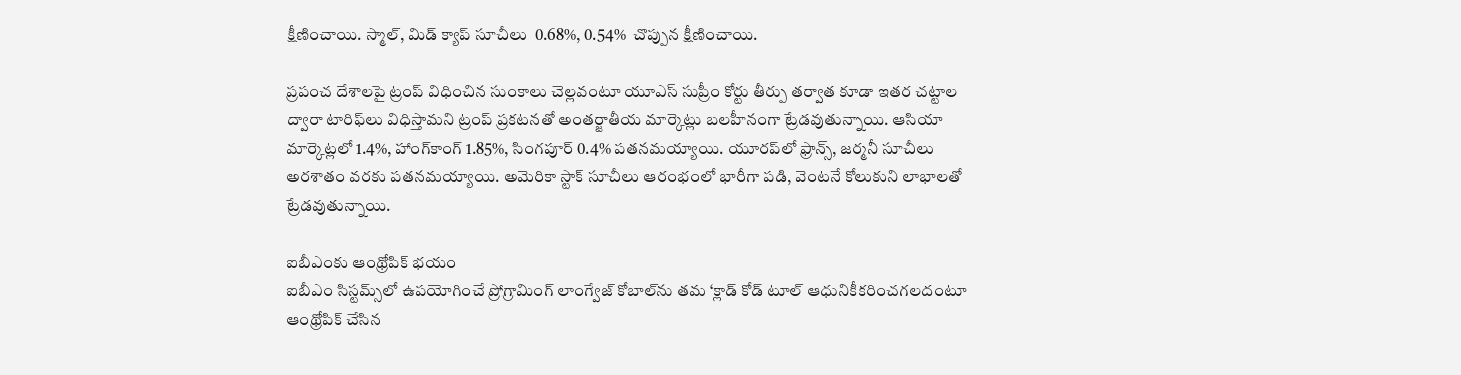క్షీణించాయి. స్మాల్, మిడ్‌ క్యాప్‌ సూచీలు  0.68%, 0.54%  చొప్పున క్షీణించాయి.

ప్రపంచ దేశాలపై ట్రంప్‌ విధించిన సుంకాలు చెల్లవంటూ యూఎస్‌ సుప్రీం కోర్టు తీర్పు తర్వాత కూడా ఇతర చట్టాల ద్వారా టారిఫ్‌లు విధిస్తామని ట్రంప్‌ ప్రకటనతో అంతర్జాతీయ మార్కెట్లు బలహీనంగా ట్రేడవుతున్నాయి. ఆసియా మార్కెట్లలో 1.4%, హాంగ్‌కాంగ్‌ 1.85%, సింగపూర్‌ 0.4% పతనమయ్యాయి. యూరప్‌లో ఫ్రాన్స్, జర్మనీ సూచీలు అరశాతం వరకు పతనమయ్యాయి. అమెరికా స్టాక్‌ సూచీలు ఆరంభంలో భారీగా పడి, వెంటనే కోలుకుని లాభాలతో ట్రేడవుతున్నాయి.

ఐబీఎంకు ఆంథ్రోపిక్‌ భయం
ఐబీఎం సిస్టమ్స్‌లో ఉపయోగించే ప్రోగ్రామింగ్‌ లాంగ్వేజ్‌ కోబాల్‌ను తమ ‘క్లాడ్‌ కోడ్‌ టూల్‌ ఆధునికీకరించగలదంటూ ఆంథ్రోపిక్‌ చేసిన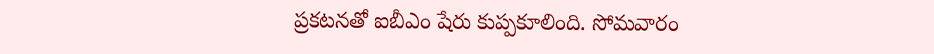ప్రకటనతో ఐబీఎం షేరు కుప్పకూలింది. సోమవారం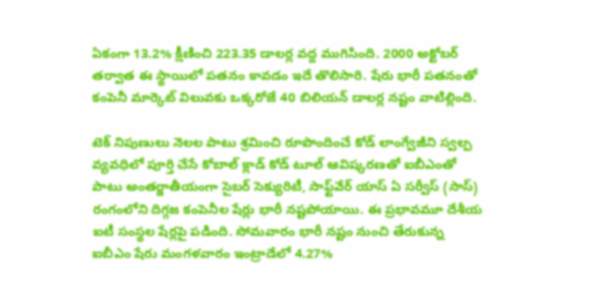ఏకంగా 13.2% క్షీణించి 223.35 డాలర్ల వద్ద ముగిసింది. 2000 అక్టోబర్‌ తర్వాత ఈ స్థాయిలో పతనం కావడం ఇదే తొలిసారి. షేరు భారీ పతనంతో కంపెనీ మార్కెట్‌ విలువకు ఒక్కరోజే 40 బిలియన్‌ డాలర్ల నష్టం వాటిల్లింది.

టెక్‌ నిపుణులు నెలల పాటు శ్రమించి రూపొందించే కోడ్‌ లాంగ్వేజీని స్వల్ప వ్యవధిలో పూర్తి చేసే కోబాల్‌ క్లాడ్‌ కోడ్‌ టూల్‌ ఆవిష్కరణతో ఐబీఎంతో పాటు అంతర్జాతీయంగా సైబర్‌ సెక్యురిటీ, సాఫ్ట్‌వేర్‌ యాస్‌ ఏ సర్వీస్‌ (సాస్‌) రంగంలోని దిగ్గజ కంపెనీల షేర్లు భారీ నష్టపోయాయి. ఈ ప్రభావమూ దేశీయ ఐటీ సంస్థల షేర్లపై పడింది. సోమవారం భారీ నష్టం నుంచి తేరుకున్న ఐబీఎం షేరు మంగళవారం ఇంట్రాడేలో 4.27%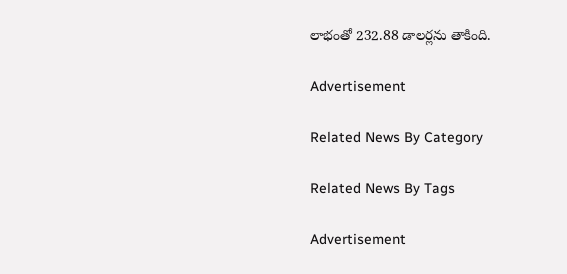లాభంతో 232.88 డాలర్లను తాకింది.

Advertisement

Related News By Category

Related News By Tags

Advertisement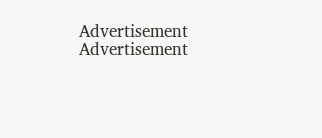Advertisement
Advertisement